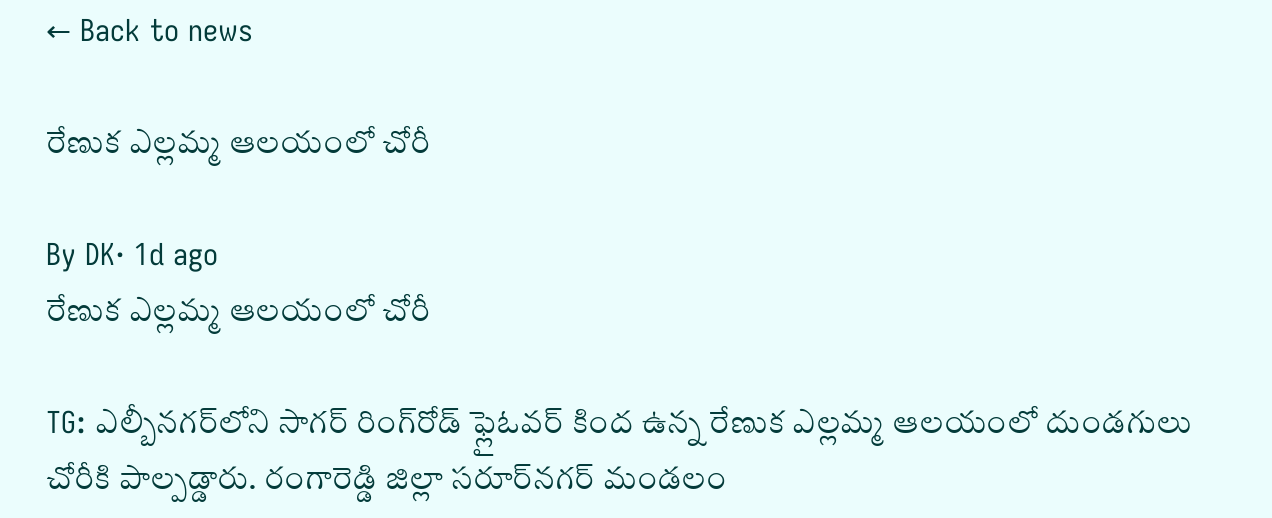← Back to news

రేణుక ఎల్లమ్మ ఆలయంలో చోరీ

By DK· 1d ago
రేణుక ఎల్లమ్మ ఆలయంలో చోరీ

TG: ఎల్బీనగర్‌లోని సాగర్ రింగ్‌రోడ్ ఫ్లైఓవర్ కింద ఉన్న రేణుక ఎల్లమ్మ ఆలయంలో దుండగులు చోరీకి పాల్పడ్డారు. రంగారెడ్డి జిల్లా సరూర్‌నగర్ మండలం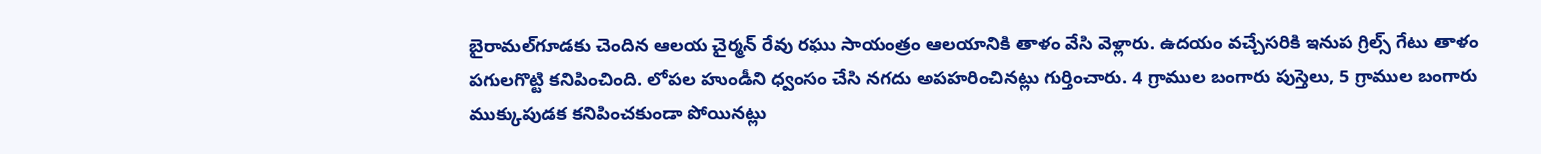బైరామల్‌గూడకు చెందిన ఆలయ చైర్మన్ రేవు రఘు సాయంత్రం ఆలయానికి తాళం వేసి వెళ్లారు. ఉదయం వచ్చేసరికి ఇనుప గ్రిల్స్ గేటు తాళం పగులగొట్టి కనిపించింది. లోపల హుండీని ధ్వంసం చేసి నగదు అపహరించినట్లు గుర్తించారు. 4 గ్రాముల బంగారు పుస్తెలు, 5 గ్రాముల బంగారు ముక్కుపుడక కనిపించకుండా పోయినట్లు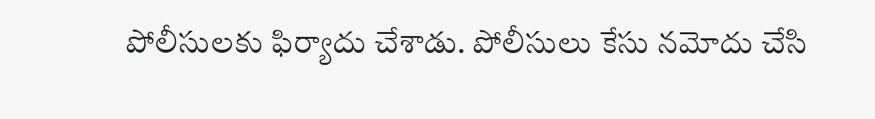పోలీసులకు ఫిర్యాదు చేశాడు. పోలీసులు కేసు నమోదు చేసి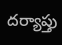దర్యాప్తు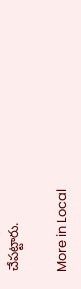చేపట్టారు.

More in Local